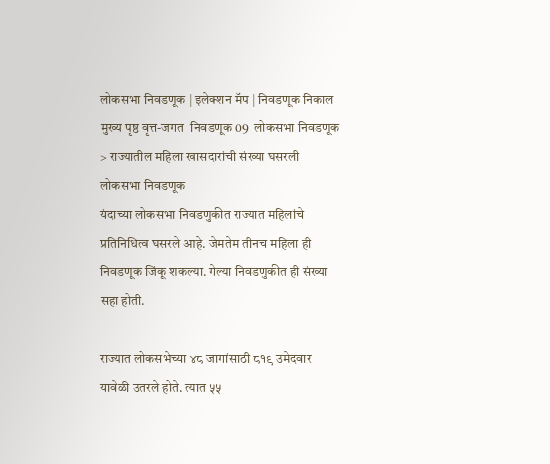लोकसभा निवडणूक | इलेक्शन मॅप | निवडणूक निकाल
मुख्य पृष्ठ वृत्त-जगत  निवडणूक 09  लोकसभा निवडणूक > राज्यातील महिला खासदारांची संख्या घसरली
लोकसभा निवडणूक
यंदाच्या लोकसभा निवडणुकीत राज्यात महिलांचे प्रतिनिधित्व घसरले आहे. जेमतेम तीनच महिला ही निवडणूक जिंकू शकल्या. गेल्या निवडणुकीत ही संख्या सहा होती.

राज्यात लोकसभेच्या ४८ जागांसाठी ८१९ उमेदवार यावेळी उतरले होते. त्यात ५५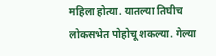महिला होत्या. यातल्या तिघीच लोकसभेत पोहोचू शकल्या. गेल्या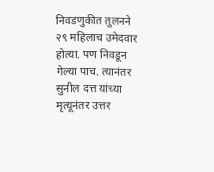निवडणुकीत तुलनने २९ महिलाच उमेदवार होत्या. पण निवडून गेल्या पाच. त्यानंतर सुनील दत्त यांच्या मृत्यूनंतर उत्तर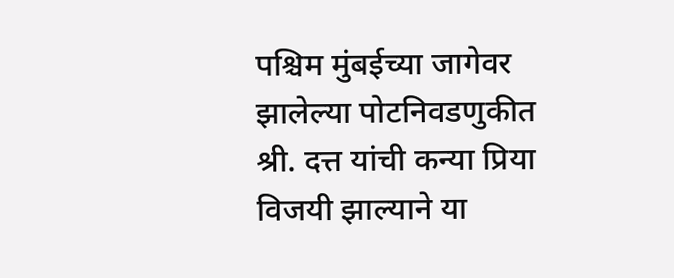पश्चिम मुंबईच्या जागेवर झालेल्या पोटनिवडणुकीत श्री. दत्त यांची कन्या प्रिया विजयी झाल्याने या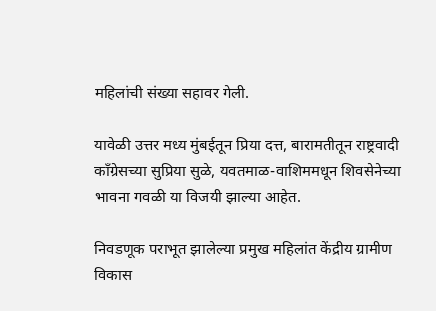महिलांची संख्या सहावर गेली.

यावेळी उत्तर मध्य मुंबईतून प्रिया दत्त, बारामतीतून राष्ट्रवादी कॉंग्रेसच्या सुप्रिया सुळे, यवतमाळ-वाशिममधून शिवसेनेच्या भावना गवळी या विजयी झाल्या आहेत.

निवडणूक पराभूत झालेल्या प्रमुख महिलांत केंद्रीय ग्रामीण विकास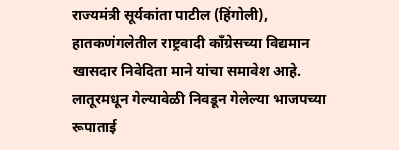राज्यमंत्री सूर्यकांता पाटील (हिंगोली), हातकणंगलेतील राष्ट्रवादी कॉंग्रेसच्या विद्यमान खासदार निवेदिता माने यांचा समावेश आहे. लातूरमधून गेल्यावेळी निवडून गेलेल्या भाजपच्या रूपाताई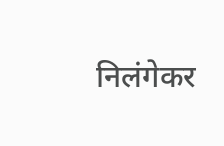निलंगेकर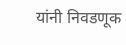यांनी निवडणूक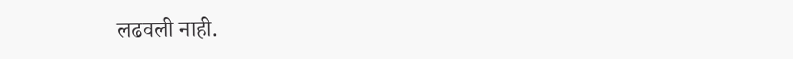लढवली नाही.